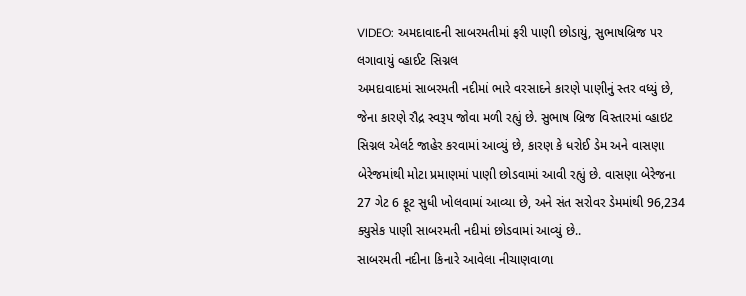VIDEO: અમદાવાદની સાબરમતીમાં ફરી પાણી છોડાયું, સુભાષબ્રિજ પર લગાવાયું વ્હાઈટ સિગ્નલ
અમદાવાદમાં સાબરમતી નદીમાં ભારે વરસાદને કારણે પાણીનું સ્તર વધ્યું છે, જેના કારણે રૌદ્ર સ્વરૂપ જોવા મળી રહ્યું છે. સુભાષ બ્રિજ વિસ્તારમાં વ્હાઇટ સિગ્નલ એલર્ટ જાહેર કરવામાં આવ્યું છે, કારણ કે ધરોઈ ડેમ અને વાસણા બેરેજમાંથી મોટા પ્રમાણમાં પાણી છોડવામાં આવી રહ્યું છે. વાસણા બેરેજના 27 ગેટ 6 ફૂટ સુધી ખોલવામાં આવ્યા છે, અને સંત સરોવર ડેમમાંથી 96,234 ક્યુસેક પાણી સાબરમતી નદીમાં છોડવામાં આવ્યું છે..
સાબરમતી નદીના કિનારે આવેલા નીચાણવાળા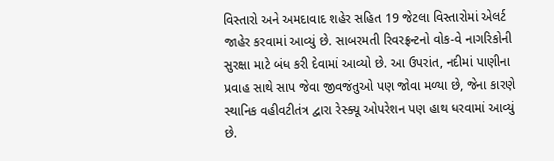વિસ્તારો અને અમદાવાદ શહેર સહિત 19 જેટલા વિસ્તારોમાં એલર્ટ જાહેર કરવામાં આવ્યું છે. સાબરમતી રિવરફ્રન્ટનો વોક-વે નાગરિકોની સુરક્ષા માટે બંધ કરી દેવામાં આવ્યો છે. આ ઉપરાંત, નદીમાં પાણીના પ્રવાહ સાથે સાપ જેવા જીવજંતુઓ પણ જોવા મળ્યા છે, જેના કારણે સ્થાનિક વહીવટીતંત્ર દ્વારા રેસ્ક્યૂ ઓપરેશન પણ હાથ ધરવામાં આવ્યું છે.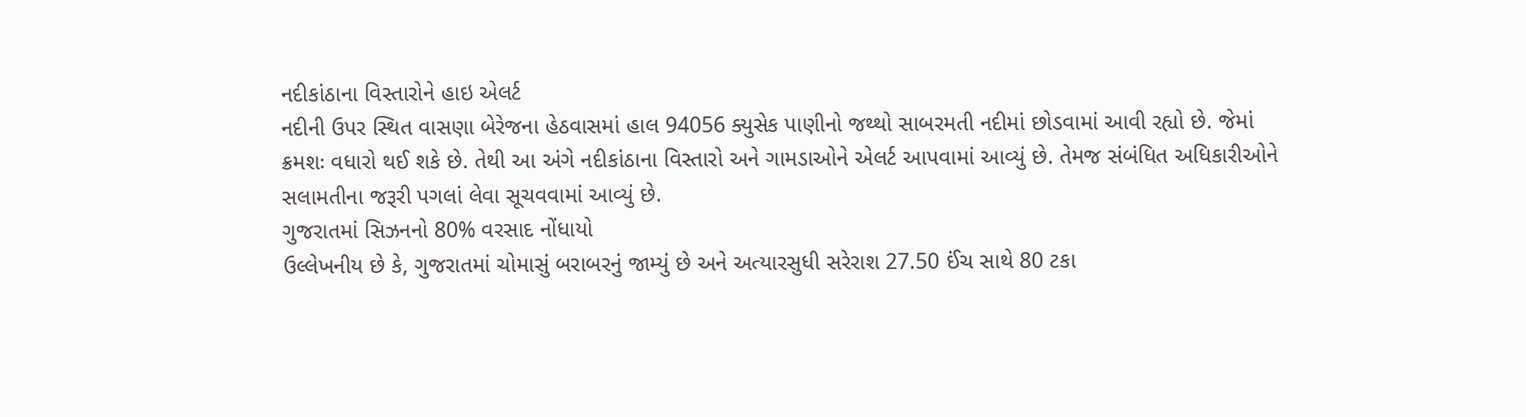નદીકાંઠાના વિસ્તારોને હાઇ એલર્ટ
નદીની ઉપર સ્થિત વાસણા બેરેજના હેઠવાસમાં હાલ 94056 ક્યુસેક પાણીનો જથ્થો સાબરમતી નદીમાં છોડવામાં આવી રહ્યો છે. જેમાં ક્રમશઃ વધારો થઈ શકે છે. તેથી આ અંગે નદીકાંઠાના વિસ્તારો અને ગામડાઓને એલર્ટ આપવામાં આવ્યું છે. તેમજ સંબંધિત અધિકારીઓને સલામતીના જરૂરી પગલાં લેવા સૂચવવામાં આવ્યું છે.
ગુજરાતમાં સિઝનનો 80% વરસાદ નોંધાયો
ઉલ્લેખનીય છે કે, ગુજરાતમાં ચોમાસું બરાબરનું જામ્યું છે અને અત્યારસુધી સરેરાશ 27.50 ઈંચ સાથે 80 ટકા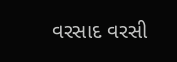વરસાદ વરસી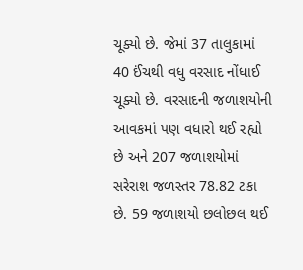ચૂક્યો છે. જેમાં 37 તાલુકામાં 40 ઈંચથી વધુ વરસાદ નોંધાઈ ચૂક્યો છે. વરસાદની જળાશયોની આવકમાં પણ વધારો થઈ રહ્યો છે અને 207 જળાશયોમાં સરેરાશ જળસ્તર 78.82 ટકા છે. 59 જળાશયો છલોછલ થઈ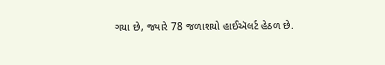ગયા છે, જ્યારે 78 જળાશયો હાઈઍલર્ટ હેઠળ છે.